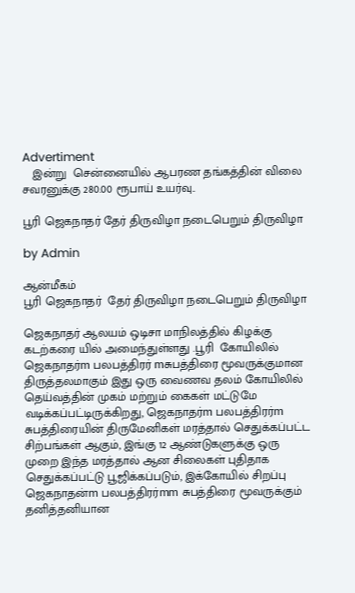Advertiment
   இன்று  சென்னையில் ஆபரண தங்கத்தின் விலை சவரனுக்கு 280.00 ரூபாய் உயர்வு..

பூரி ஜெகநாதர் தேர் திருவிழா நடைபெறும் திருவிழா

by Admin

ஆன்மீகம்
பூரி ஜெகநாதர்  தேர் திருவிழா நடைபெறும் திருவிழா

ஜெகநாதர் ஆலயம் ஒடிசா மாநிலத்தில் கிழக்கு கடற்கரை யில் அமைந்துள்ளது .பூரி  கோயிலில் ஜெகநாதர்m பலபத்திரர் mசுபத்திரை மூவருக்குமான திருத்தலமாகும் இது ஒரு வைணவ தலம் கோயிலில் தெய்வத்தின் முகம் மற்றும் கைகள் மட்டுமே வடிக்கப்பட்டிருக்கிறது, ஜெகநாதர்m பலபத்திரர்m சுபத்திரையின் திருமேனிகள் மரத்தால் செதுக்கப்பட்ட சிற்பங்கள் ஆகும், இங்கு 12 ஆண்டுகளுக்கு ஒரு முறை இந்த மரத்தால் ஆன சிலைகள் புதிதாக செதுக்கப்பட்டு பூஜிக்கப்படும், இக்கோயில் சிறப்பு ஜெகநாதன்m பலபத்திரர்mm சுபத்திரை மூவருக்கும் தனித்தனியான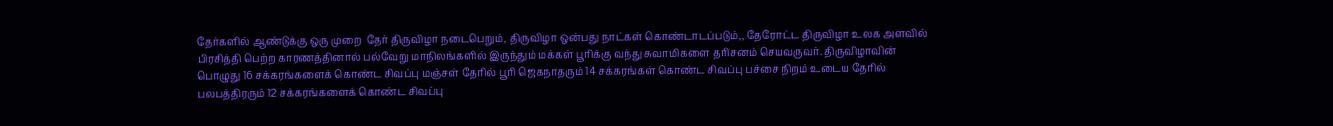தேர்களில் ஆண்டுக்கு ஒரு முறை  தேர் திருவிழா நடைபெறும், திருவிழா ஒன்பது நாட்கள் கொண்டாடப்படும்,, தேரோட்ட திருவிழா உலக அளவில் பிரசித்தி பெற்ற காரணத்தினால் பல்வேறு மாநிலங்களில் இருந்தும் மக்கள் பூரிக்கு வந்து சுவாமிகளை தரிசனம் செயவருவர். திருவிழாவின் பொழுது 16 சக்கரங்களைக் கொண்ட சிவப்பு மஞ்சள் தேரில் பூரி ஜெகநாதரும் 14 சக்கரங்கள் கொண்ட சிவப்பு பச்சை நிறம் உடைய தேரில் பலபத்திரரும் 12 சக்கரங்களைக் கொண்ட சிவப்பு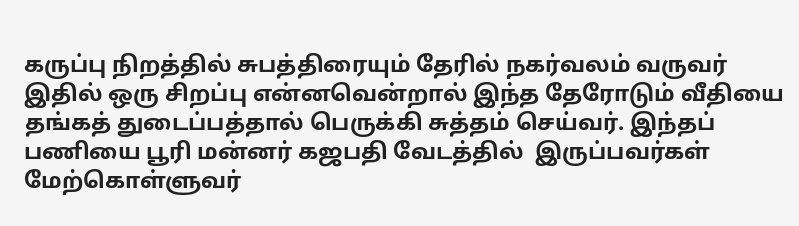கருப்பு நிறத்தில் சுபத்திரையும் தேரில் நகர்வலம் வருவர் இதில் ஒரு சிறப்பு என்னவென்றால் இந்த தேரோடும் வீதியை தங்கத் துடைப்பத்தால் பெருக்கி சுத்தம் செய்வர். இந்தப் பணியை பூரி மன்னர் கஜபதி வேடத்தில்  இருப்பவர்கள் மேற்கொள்ளுவர்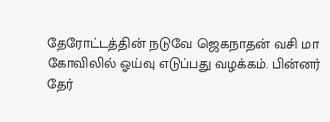தேரோட்டத்தின் நடுவே ஜெகநாதன் வசி மா கோவிலில் ஓய்வு எடுப்பது வழக்கம். பின்னர் தேர்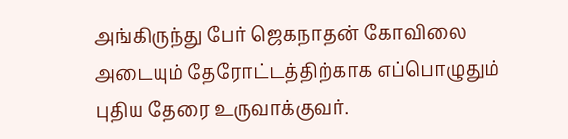அங்கிருந்து பேர் ஜெகநாதன் கோவிலை அடையும் தேரோட்டத்திற்காக எப்பொழுதும் புதிய தேரை உருவாக்குவர்.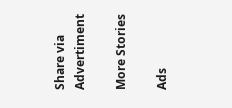Share via
Advertiment

More Stories

Ads